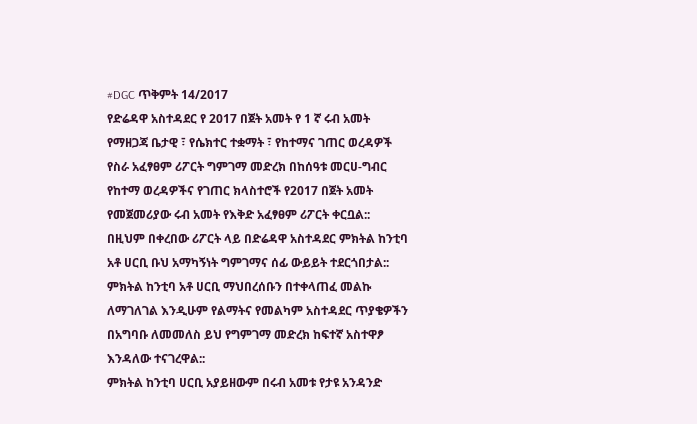#DGC ጥቅምት 14/2017
የድሬዳዋ አስተዳደር የ 2017 በጀት አመት የ 1 ኛ ሩብ አመት የማዘጋጃ ቤታዊ ፣ የሴክተር ተቋማት ፣ የከተማና ገጠር ወረዳዎች የስራ አፈፃፀም ሪፖርት ግምገማ መድረክ በከሰዓቱ መርሀ-ግብር የከተማ ወረዳዎችና የገጠር ክላስተሮች የ2017 በጀት አመት የመጀመሪያው ሩብ አመት የእቅድ አፈፃፀም ሪፖርት ቀርቧል::
በዚህም በቀረበው ሪፖርት ላይ በድሬዳዋ አስተዳደር ምክትል ከንቲባ አቶ ሀርቢ ቡህ አማካኝነት ግምገማና ሰፊ ውይይት ተደርጎበታል::
ምክትል ከንቲባ አቶ ሀርቢ ማህበረሰቡን በተቀላጠፈ መልኩ ለማገለገል እንዲሁም የልማትና የመልካም አስተዳደር ጥያቄዎችን በአግባቡ ለመመለስ ይህ የግምገማ መድረክ ከፍተኛ አስተዋፆ እንዳለው ተናገረዋል::
ምክትል ከንቲባ ሀርቢ አያይዘውም በሩብ አመቱ የታዩ አንዳንድ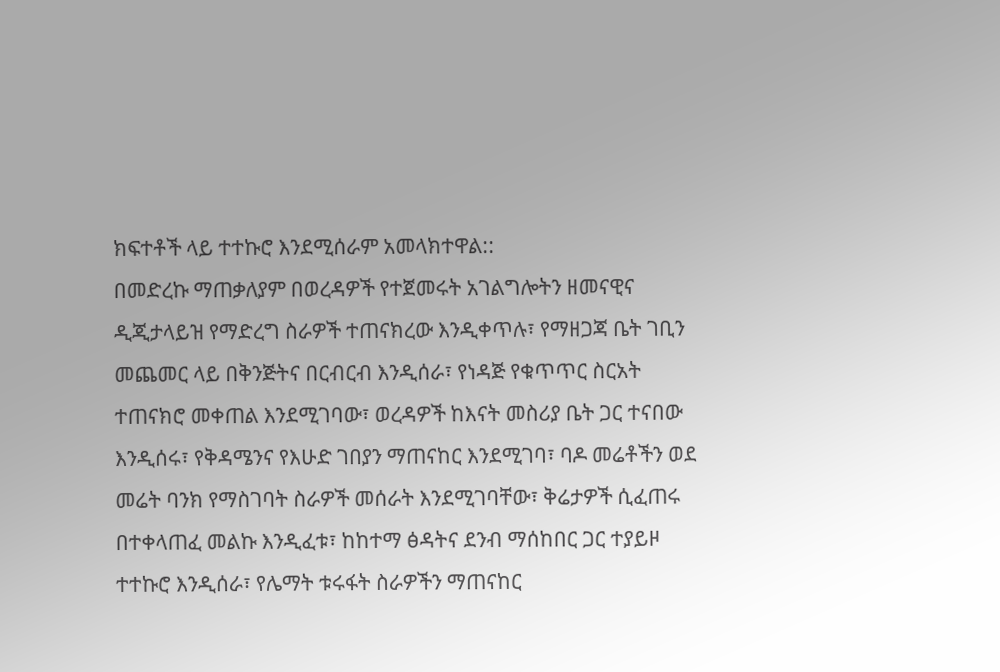ክፍተቶች ላይ ተተኩሮ እንደሚሰራም አመላክተዋል::
በመድረኩ ማጠቃለያም በወረዳዎች የተጀመሩት አገልግሎትን ዘመናዊና ዲጂታላይዝ የማድረግ ስራዎች ተጠናክረው እንዲቀጥሉ፣ የማዘጋጃ ቤት ገቢን መጨመር ላይ በቅንጅትና በርብርብ እንዲሰራ፣ የነዳጅ የቁጥጥር ስርአት ተጠናክሮ መቀጠል እንደሚገባው፣ ወረዳዎች ከእናት መስሪያ ቤት ጋር ተናበው እንዲሰሩ፣ የቅዳሜንና የእሁድ ገበያን ማጠናከር እንደሚገባ፣ ባዶ መሬቶችን ወደ መሬት ባንክ የማስገባት ስራዎች መሰራት እንደሚገባቸው፣ ቅሬታዎች ሲፈጠሩ በተቀላጠፈ መልኩ እንዲፈቱ፣ ከከተማ ፅዳትና ደንብ ማሰከበር ጋር ተያይዞ ተተኩሮ እንዲሰራ፣ የሌማት ቱሩፋት ስራዎችን ማጠናከር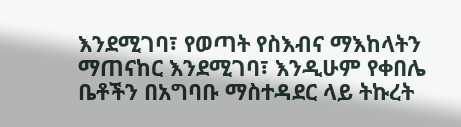እንደሚገባ፣ የወጣት የስእብና ማእከላትን ማጠናከር እንደሚገባ፣ እንዲሁም የቀበሌ ቤቶችን በአግባቡ ማስተዳደር ላይ ትኩረት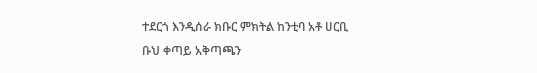ተደርጎ እንዲሰራ ክቡር ምክትል ከንቲባ አቶ ሀርቢ ቡህ ቀጣይ አቅጣጫን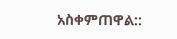አስቀምጠዋል::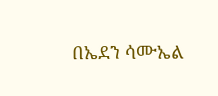በኤደን ሳሙኤል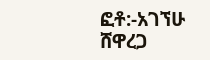ፎቶ:-አገኘሁ ሸዋረጋ